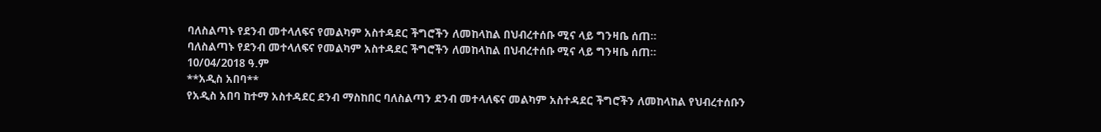ባለስልጣኑ የደንብ መተላለፍና የመልካም አስተዳደር ችግሮችን ለመከላከል በህብረተሰቡ ሚና ላይ ግንዛቤ ሰጠ።
ባለስልጣኑ የደንብ መተላለፍና የመልካም አስተዳደር ችግሮችን ለመከላከል በህብረተሰቡ ሚና ላይ ግንዛቤ ሰጠ።
10/04/2018 ዓ.ም
**አዲስ አበባ**
የአዲስ አበባ ከተማ አስተዳደር ደንብ ማስከበር ባለስልጣን ደንብ መተላለፍና መልካም አስተዳደር ችግሮችን ለመከላከል የህብረተሰቡን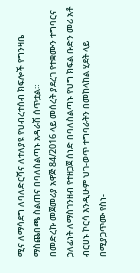ሚና ለማሳደግ ለባለድርሻና ለተለያዩ የህብረተሰብ ክፍሎች የግንዛቤ ማስጨበጫ ስልጠና በባለስልጣኑ አዳራሽ ሰጥቷል።
በመድረኩ መጀመሪያ አዋጅ 84/2016 ላይ መሰረት ያደረገ የተቋሙን ተግባርና ኃለፊነት ለማስገንዘብ የተዘጋጀ ሰነድ በባለስልጣኑ የህግ ክፍል ቡድን መሪ አቶ ብርሀኑ ኮርሳ እንዲሁም ህገ-ወጥ ተግባራትን በመከላከል ሂደት ላይ በሚያጋጥሙ የስነ-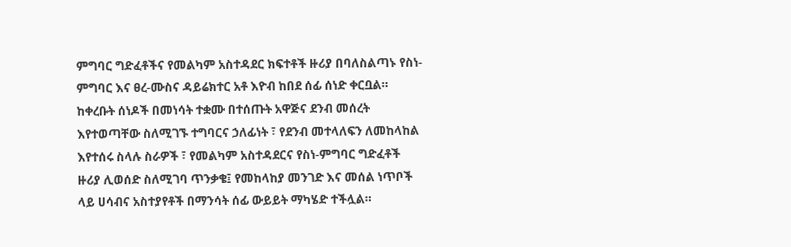ምግባር ግድፈቶችና የመልካም አስተዳደር ክፍተቶች ዙሪያ በባለስልጣኑ የስነ-ምግባር እና ፀረ-ሙስና ዳይሬክተር አቶ እዮብ ከበደ ሰፊ ሰነድ ቀርቧል።
ከቀረቡት ሰነዶች በመነሳት ተቋሙ በተሰጡት አዋጅና ደንብ መሰረት እየተወጣቸው ስለሚገኙ ተግባርና ኃለፊነት ፣ የደንብ መተላለፍን ለመከላከል እየተሰሩ ስላሉ ስራዎች ፣ የመልካም አስተዳደርና የስነ-ምግባር ግድፈቶች ዙሪያ ሊወሰድ ስለሚገባ ጥንቃቄ፤ የመከላከያ መንገድ እና መሰል ነጥቦች ላይ ሀሳብና አስተያየቶች በማንሳት ሰፊ ውይይት ማካሄድ ተችሏል።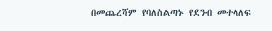በመጨረሻም የባለስልጣኑ የደንብ መተላለፍ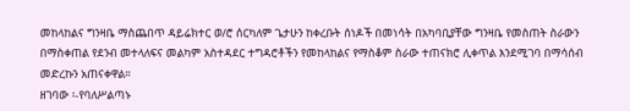መከላከልና ግንዛቤ ማስጨበጥ ዳይሬክተር ወ/ሮ ሰርካለም ጌታሁን ከቀረቡት ሰነዶች በመነሳት በአካባቢያቸው ግንዛቤ የመስጠት ስራውን በማስቀጠል የደንብ መተላለፍና መልካም አስተዳደር ተግዳሮቶችን የመከላከልና የማስቆም ስራው ተጠናክሮ ሊቀጥል እንደሚገባ በማሳሰብ መድረኩን አጠናቀዋል።
ዘገባው ፡-የባለሥልጣኑ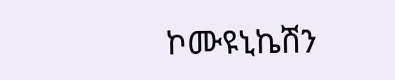ኮሙዩኒኬሽን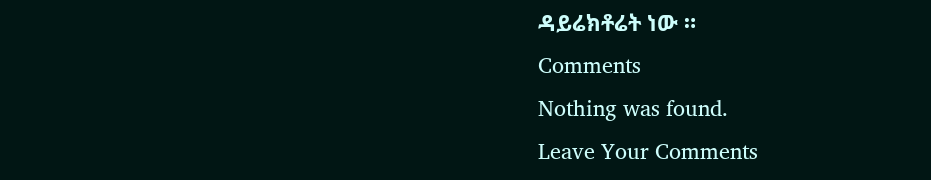ዳይሬክቶሬት ነው ።
Comments
Nothing was found.
Leave Your Comments